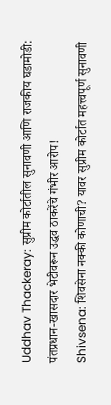Uddhav Thackeray: सुप्रीम कोर्टातील सुनावणी आणि राजकीय घडामोडी: पंतप्रधान-खासदार भेटीवरून उद्धव ठाकरेंचे गंभीर आरोप!
Shivsena: शिवसेना नक्की कोणाची? यावर सुप्रीम कोर्टात महत्त्वपूर्ण सुनावणी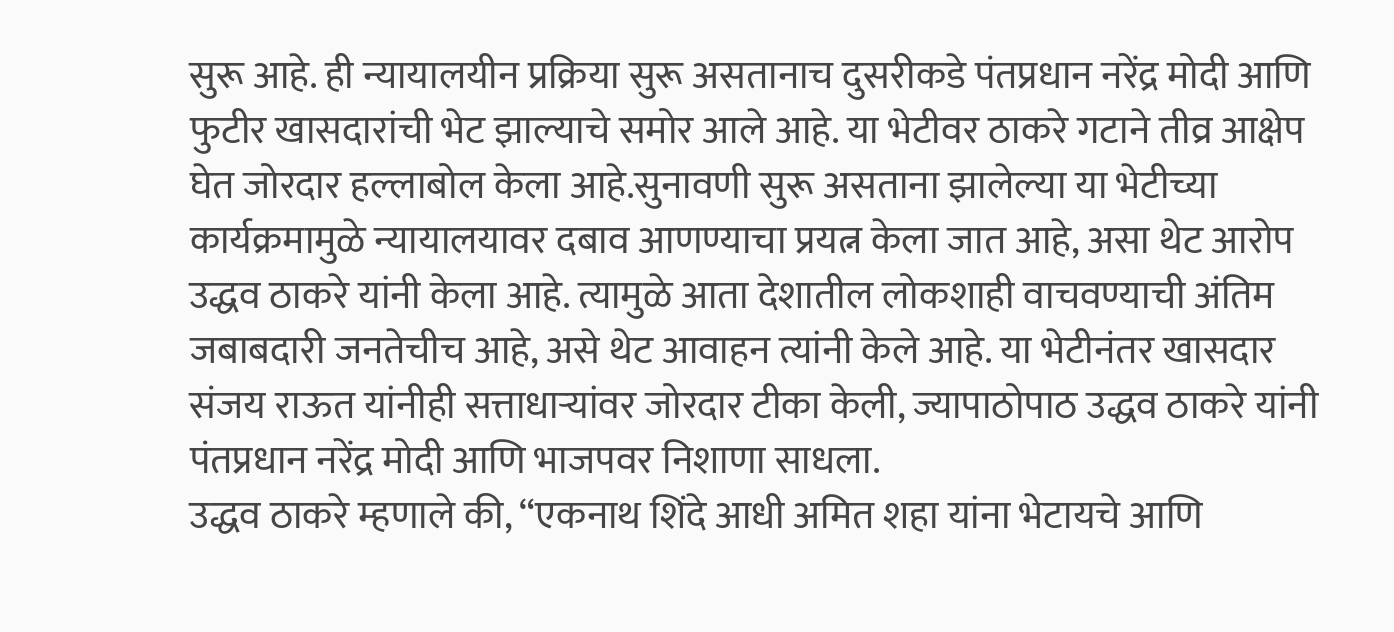सुरू आहे. ही न्यायालयीन प्रक्रिया सुरू असतानाच दुसरीकडे पंतप्रधान नरेंद्र मोदी आणि फुटीर खासदारांची भेट झाल्याचे समोर आले आहे. या भेटीवर ठाकरे गटाने तीव्र आक्षेप घेत जोरदार हल्लाबोल केला आहे.सुनावणी सुरू असताना झालेल्या या भेटीच्या कार्यक्रमामुळे न्यायालयावर दबाव आणण्याचा प्रयत्न केला जात आहे, असा थेट आरोप उद्धव ठाकरे यांनी केला आहे. त्यामुळे आता देशातील लोकशाही वाचवण्याची अंतिम जबाबदारी जनतेचीच आहे, असे थेट आवाहन त्यांनी केले आहे. या भेटीनंतर खासदार संजय राऊत यांनीही सत्ताधाऱ्यांवर जोरदार टीका केली, ज्यापाठोपाठ उद्धव ठाकरे यांनी पंतप्रधान नरेंद्र मोदी आणि भाजपवर निशाणा साधला.
उद्धव ठाकरे म्हणाले की, “एकनाथ शिंदे आधी अमित शहा यांना भेटायचे आणि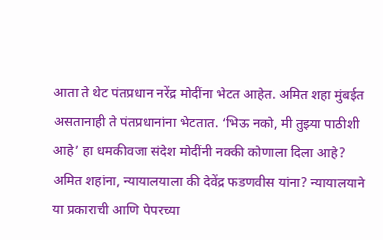आता ते थेट पंतप्रधान नरेंद्र मोदींना भेटत आहेत. अमित शहा मुंबईत असतानाही ते पंतप्रधानांना भेटतात. ‘भिऊ नको, मी तुझ्या पाठीशी आहे’ हा धमकीवजा संदेश मोदींनी नक्की कोणाला दिला आहे? अमित शहांना, न्यायालयाला की देवेंद्र फडणवीस यांना? न्यायालयाने या प्रकाराची आणि पेपरच्या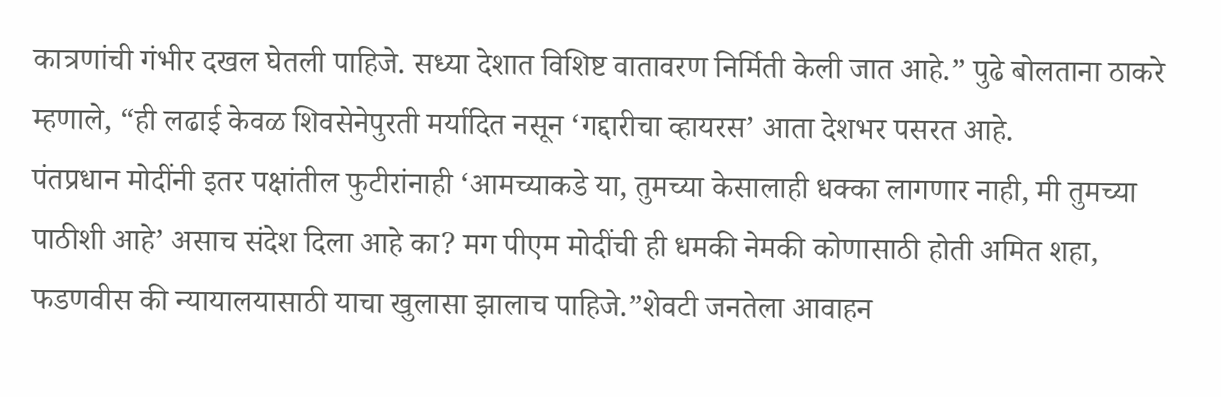कात्रणांची गंभीर दखल घेतली पाहिजे. सध्या देशात विशिष्ट वातावरण निर्मिती केली जात आहे.” पुढे बोलताना ठाकरे म्हणाले, “ही लढाई केवळ शिवसेनेपुरती मर्यादित नसून ‘गद्दारीचा व्हायरस’ आता देशभर पसरत आहे.
पंतप्रधान मोदींनी इतर पक्षांतील फुटीरांनाही ‘आमच्याकडे या, तुमच्या केसालाही धक्का लागणार नाही, मी तुमच्या पाठीशी आहे’ असाच संदेश दिला आहे का? मग पीएम मोदींची ही धमकी नेमकी कोणासाठी होती अमित शहा, फडणवीस की न्यायालयासाठी याचा खुलासा झालाच पाहिजे.”शेवटी जनतेला आवाहन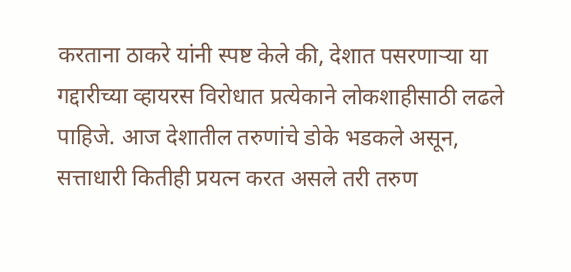करताना ठाकरे यांनी स्पष्ट केले की, देशात पसरणाऱ्या या गद्दारीच्या व्हायरस विरोधात प्रत्येकाने लोकशाहीसाठी लढले पाहिजे. आज देशातील तरुणांचे डोके भडकले असून, सत्ताधारी कितीही प्रयत्न करत असले तरी तरुण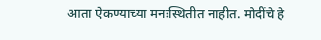आता ऐकण्याच्या मनःस्थितीत नाहीत. मोदींचे हे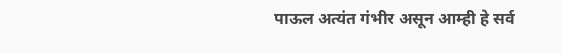पाऊल अत्यंत गंभीर असून आम्ही हे सर्व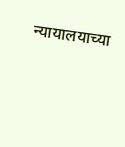न्यायालयाच्या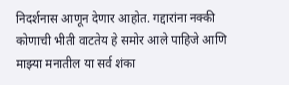निदर्शनास आणून देणार आहोत. गद्दारांना नक्की कोणाची भीती वाटतेय हे समोर आले पाहिजे आणि माझ्या मनातील या सर्व शंका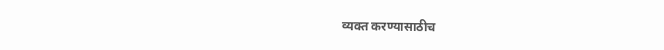व्यक्त करण्यासाठीच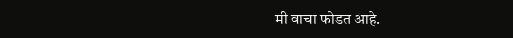मी वाचा फोडत आहे.